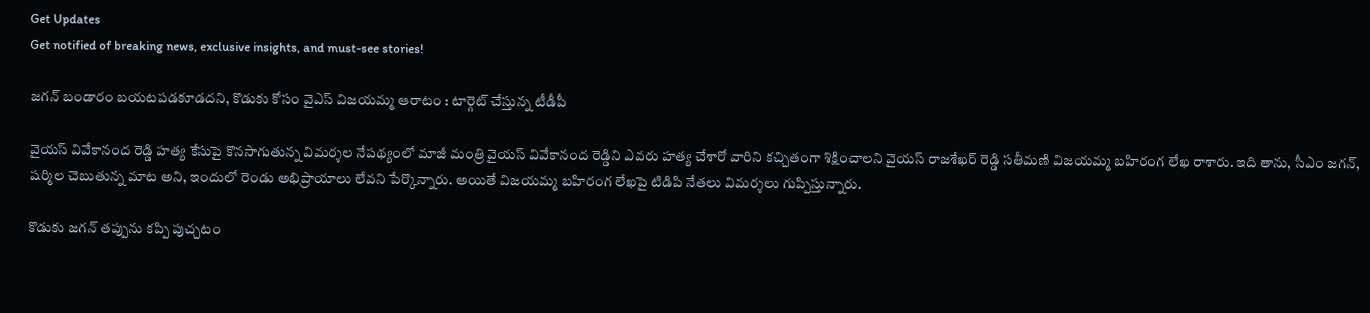Get Updates
Get notified of breaking news, exclusive insights, and must-see stories!

జగన్ బండారం బయటపడకూడదని, కొడుకు కోసం వైఎస్ విజయమ్మ ఆరాటం : టార్గెట్ చేస్తున్న టీడీపీ

వైయస్ వివేకానంద రెడ్డి హత్య కేసుపై కొనసాగుతున్న విమర్శల నేపథ్యంలో మాజీ మంత్రి వైయస్ వివేకానంద రెడ్డిని ఎవరు హత్య చేశారో వారిని కచ్చితంగా శిక్షించాలని వైయస్ రాజశేఖర్ రెడ్డి సతీమణి విజయమ్మ బహిరంగ లేఖ రాశారు. ఇది తాను, సీఎం జగన్, షర్మిల చెబుతున్న మాట అని, ఇందులో రెండు అభిప్రాయాలు లేవని పేర్కొన్నారు. అయితే విజయమ్మ బహిరంగ లేఖపై టిడిపి నేతలు విమర్శలు గుప్పిస్తున్నారు.

కొడుకు జగన్ తప్పును కప్పి పుచ్చటం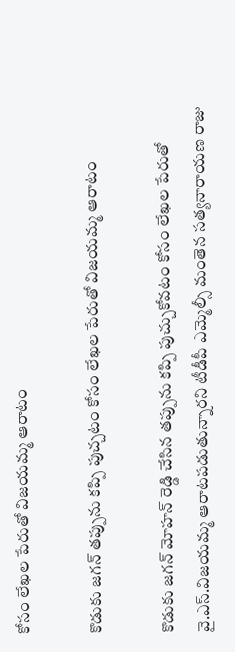కోసం లేఖల పేరుతో విజయమ్మ ఆరాటం

కొడుకు జగన్ తప్పును కప్పి పుచ్చటం కోసం లేఖల పేరుతో విజయమ్మ ఆరాటం

కొడుకు జగన్ మోహన్ రెడ్డి చేసిన తప్పును కప్పి పుచ్చుకోవటం కోసం లేఖల పేరుతో వై.ఎస్.విజయమ్మ ఆరాటపడుతున్నారని టీడీపీ ఎమ్మెల్సీ మంతెన సత్యనారాయణ రాజు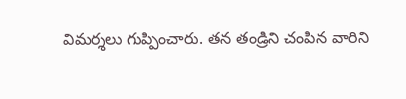విమర్శలు గుప్పించారు. తన తండ్రిని చంపిన వారిని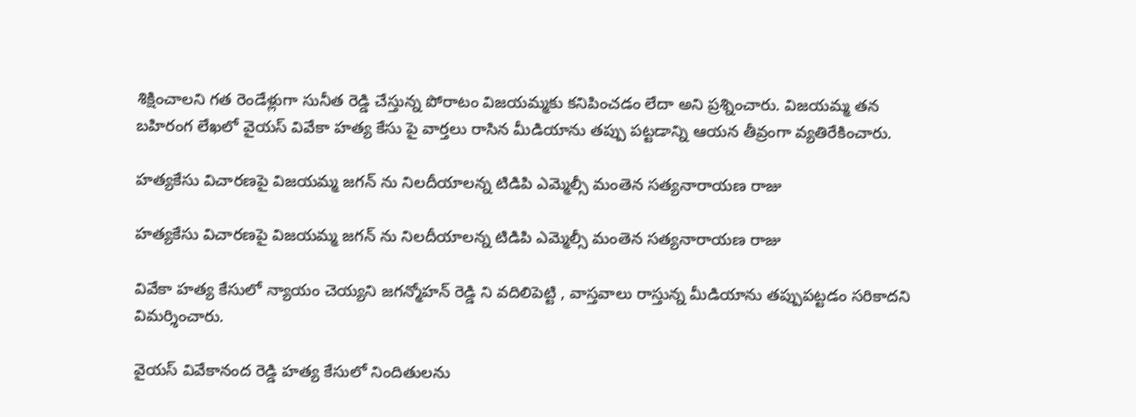శిక్షించాలని గత రెండేళ్లుగా సునీత రెడ్డి చేస్తున్న పోరాటం విజయమ్మకు కనిపించడం లేదా అని ప్రశ్నించారు. విజయమ్మ తన బహిరంగ లేఖలో వైయస్ వివేకా హత్య కేసు పై వార్తలు రాసిన మీడియాను తప్పు పట్టడాన్ని ఆయన తీవ్రంగా వ్యతిరేకించారు.

హత్యకేసు విచారణపై విజయమ్మ జగన్ ను నిలదీయాలన్న టిడిపి ఎమ్మెల్సీ మంతెన సత్యనారాయణ రాజు

హత్యకేసు విచారణపై విజయమ్మ జగన్ ను నిలదీయాలన్న టిడిపి ఎమ్మెల్సీ మంతెన సత్యనారాయణ రాజు

వివేకా హత్య కేసులో న్యాయం చెయ్యని జగన్మోహన్ రెడ్డి ని వదిలిపెట్టి , వాస్తవాలు రాస్తున్న మీడియాను తప్పుపట్టడం సరికాదని విమర్శించారు.

వైయస్ వివేకానంద రెడ్డి హత్య కేసులో నిందితులను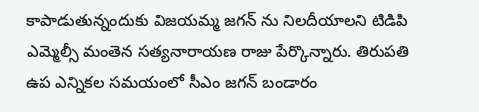కాపాడుతున్నందుకు విజయమ్మ జగన్ ను నిలదీయాలని టిడిపి ఎమ్మెల్సీ మంతెన సత్యనారాయణ రాజు పేర్కొన్నారు. తిరుపతి ఉప ఎన్నికల సమయంలో సీఎం జగన్ బండారం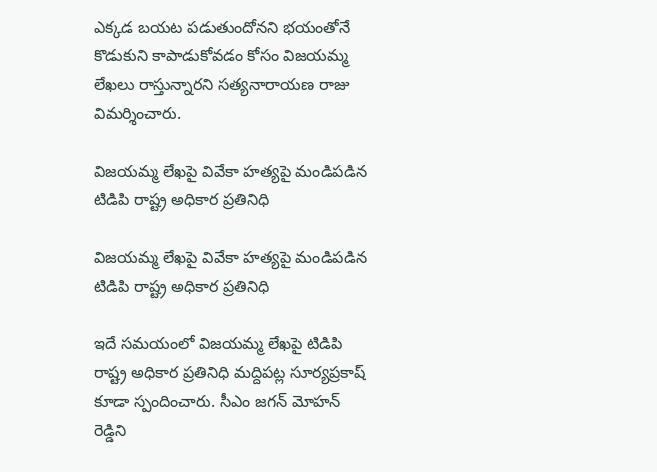ఎక్కడ బయట పడుతుందోనని భయంతోనే కొడుకుని కాపాడుకోవడం కోసం విజయమ్మ లేఖలు రాస్తున్నారని సత్యనారాయణ రాజు విమర్శించారు.

విజయమ్మ లేఖపై వివేకా హత్యపై మండిపడిన టిడిపి రాష్ట్ర అధికార ప్రతినిధి

విజయమ్మ లేఖపై వివేకా హత్యపై మండిపడిన టిడిపి రాష్ట్ర అధికార ప్రతినిధి

ఇదే సమయంలో విజయమ్మ లేఖపై టిడిపి రాష్ట్ర అధికార ప్రతినిధి మద్దిపట్ల సూర్యప్రకాష్ కూడా స్పందించారు. సీఎం జగన్ మోహన్ రెడ్డిని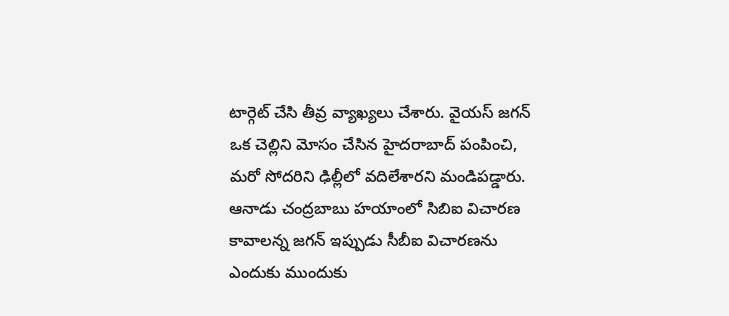టార్గెట్ చేసి తీవ్ర వ్యాఖ్యలు చేశారు. వైయస్ జగన్ ఒక చెల్లిని మోసం చేసిన హైదరాబాద్ పంపించి, మరో సోదరిని ఢిల్లీలో వదిలేశారని మండిపడ్డారు. ఆనాడు చంద్రబాబు హయాంలో సిబిఐ విచారణ కావాలన్న జగన్ ఇప్పుడు సీబీఐ విచారణను ఎందుకు ముందుకు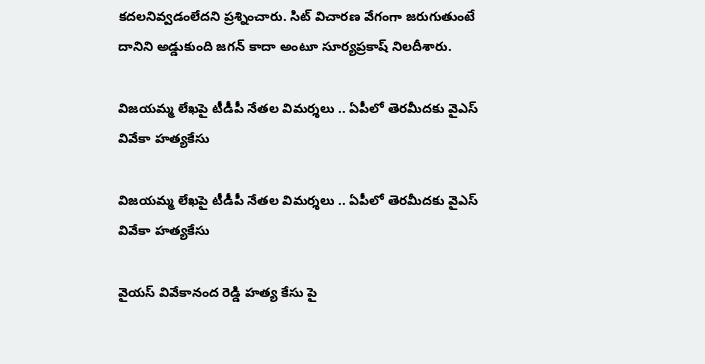కదలనివ్వడంలేదని ప్రశ్నించారు. సిట్ విచారణ వేగంగా జరుగుతుంటే దానిని అడ్డుకుంది జగన్ కాదా అంటూ సూర్యప్రకాష్ నిలదీశారు.

విజయమ్మ లేఖపై టీడీపీ నేతల విమర్శలు .. ఏపీలో తెరమీదకు వైఎస్ వివేకా హత్యకేసు

విజయమ్మ లేఖపై టీడీపీ నేతల విమర్శలు .. ఏపీలో తెరమీదకు వైఎస్ వివేకా హత్యకేసు

వైయస్ వివేకానంద రెడ్డి హత్య కేసు పై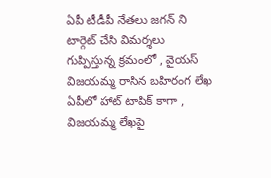ఏపీ టీడీపీ నేతలు జగన్ ని టార్గెట్ చేసి విమర్శలు గుప్పిస్తున్న క్రమంలో , వైయస్ విజయమ్మ రాసిన బహిరంగ లేఖ ఏపీలో హాట్ టాపిక్ కాగా , విజయమ్మ లేఖపై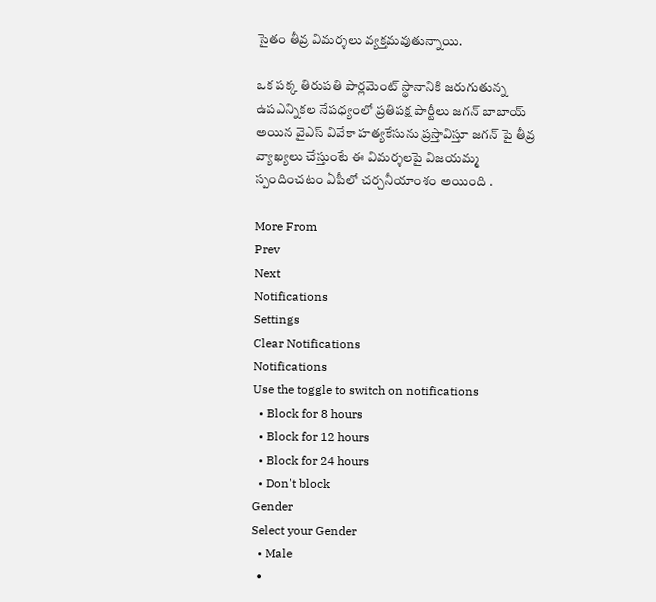సైతం తీవ్ర విమర్శలు వ్యక్తమవుతున్నాయి.

ఒక పక్క తిరుపతి పార్లమెంట్ స్థానానికి జరుగుతున్న ఉపఎన్నికల నేపధ్యంలో ప్రతిపక్ష పార్టీలు జగన్ బాబాయ్ అయిన వైఎస్ వివేకా హత్యకేసును ప్రస్తావిస్తూ జగన్ పై తీవ్ర వ్యాఖ్యలు చేస్తుంటే ఈ విమర్శలపై విజయమ్మ స్పందించటం ఏపీలో చర్చనీయాంశం అయింది .

More From
Prev
Next
Notifications
Settings
Clear Notifications
Notifications
Use the toggle to switch on notifications
  • Block for 8 hours
  • Block for 12 hours
  • Block for 24 hours
  • Don't block
Gender
Select your Gender
  • Male
  •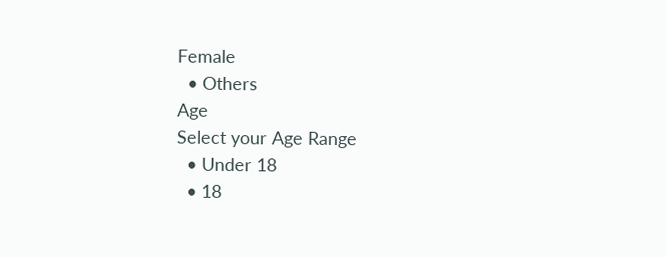Female
  • Others
Age
Select your Age Range
  • Under 18
  • 18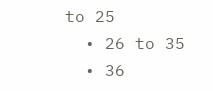to 25
  • 26 to 35
  • 36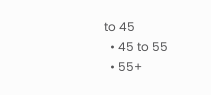to 45
  • 45 to 55
  • 55+